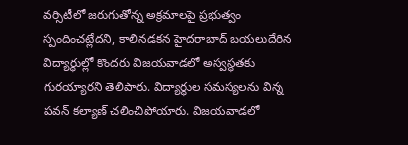వర్సిటీలో జరుగుతోన్న అక్రమాలపై ప్రభుత్వం స్పందించట్లేదని, కాలినడకన హైదరాబాద్ బయలుదేరిన విద్యార్థుల్లో కొందరు విజయవాడలో అస్వస్థతకు గురయ్యారని తెలిపారు. విద్యార్థుల సమస్యలను విన్న పవన్ కల్యాణ్ చలించిపోయారు. విజయవాడలో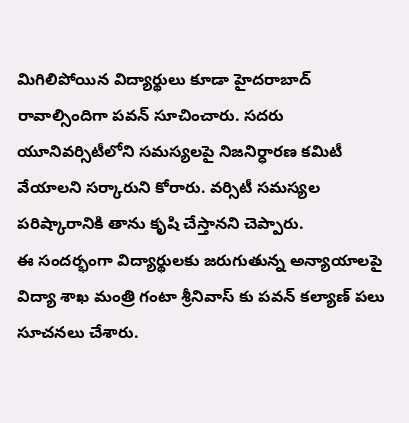మిగిలిపోయిన విద్యార్థులు కూడా హైదరాబాద్ రావాల్సిందిగా పవన్ సూచించారు. సదరు యూనివర్సిటీలోని సమస్యలపై నిజనిర్ధారణ కమిటీ వేయాలని సర్కారుని కోరారు. వర్సిటీ సమస్యల పరిష్కారానికి తాను కృషి చేస్తానని చెప్పారు.
ఈ సందర్భంగా విద్యార్థులకు జరుగుతున్న అన్యాయాలపై విద్యా శాఖ మంత్రి గంటా శ్రీనివాస్ కు పవన్ కల్యాణ్ పలు సూచనలు చేశారు.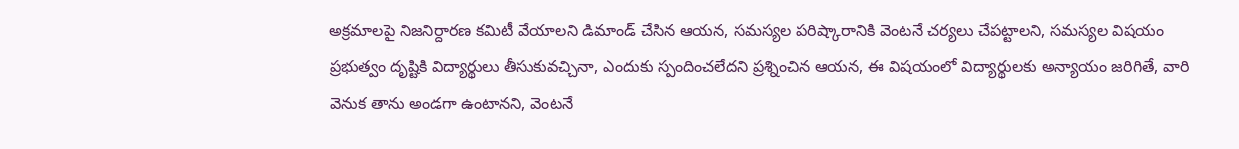అక్రమాలపై నిజనిర్దారణ కమిటీ వేయాలని డిమాండ్ చేసిన ఆయన, సమస్యల పరిష్కారానికి వెంటనే చర్యలు చేపట్టాలని, సమస్యల విషయం ప్రభుత్వం దృష్టికి విద్యార్థులు తీసుకువచ్చినా, ఎందుకు స్పందించలేదని ప్రశ్నించిన ఆయన, ఈ విషయంలో విద్యార్థులకు అన్యాయం జరిగితే, వారి వెనుక తాను అండగా ఉంటానని, వెంటనే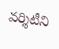వర్శిటీని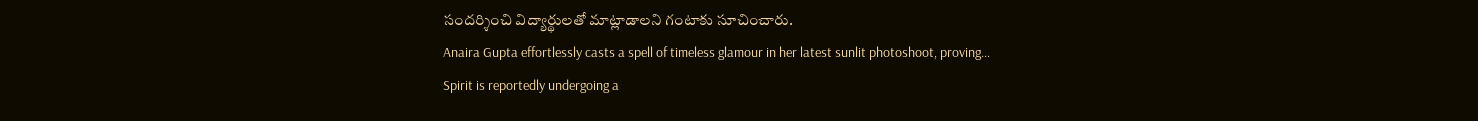సందర్శించి విద్యార్థులతో మాట్లాడాలని గంటాకు సూచించారు.
Anaira Gupta effortlessly casts a spell of timeless glamour in her latest sunlit photoshoot, proving…
Spirit is reportedly undergoing a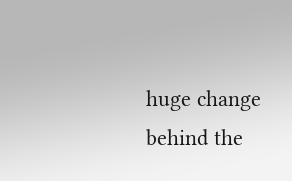huge change behind the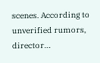scenes. According to unverified rumors, director…